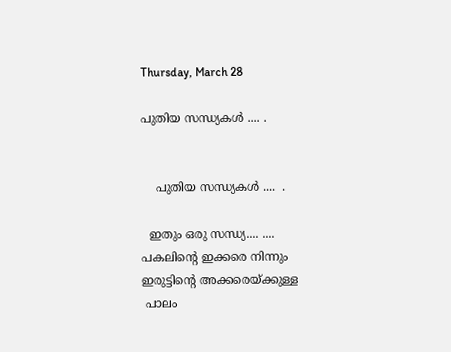Thursday, March 28

പുതിയ സന്ധ്യകള്‍ .... .


    പുതിയ സന്ധ്യകള്‍ ....  .

  ഇതും ഒരു സന്ധ്യ.... ....
പകലിന്റെ ഇക്കരെ നിന്നും
ഇരുട്ടിന്റെ അക്കരെയ്ക്കുള്ള
 പാലം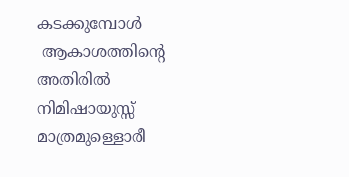കടക്കുമ്പോള്‍
 ആകാശത്തിന്റെ അതിരില്‍
നിമിഷായുസ്സ്  മാത്രമുള്ളൊരീ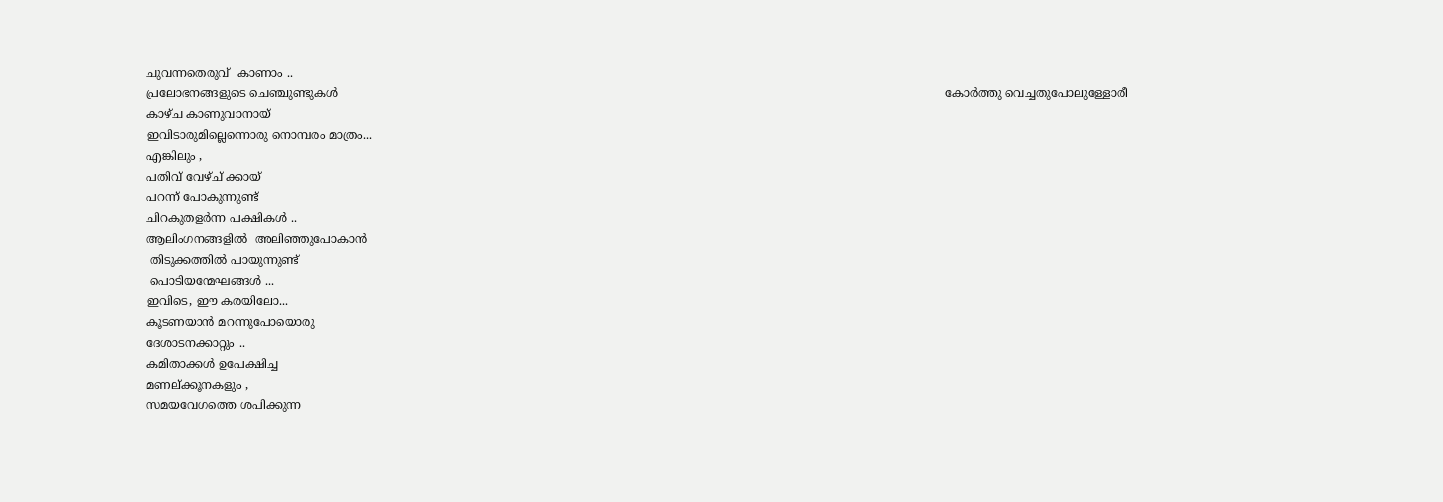ചുവന്നതെരുവ്  കാണാം ..
പ്രലോഭനങ്ങളുടെ ചെഞ്ചുണ്ടുകള്‍                                                                                                                                                                    കോര്‍ത്തു വെച്ചതുപോലുള്ളോരീ
കാഴ്ച കാണുവാനായ്
ഇവിടാരുമില്ലെന്നൊരു നൊമ്പരം മാത്രം...
എങ്കിലും ,
പതിവ് വേഴ്ച് ക്കായ്
പറന്ന് പോകുന്നുണ്ട്
ചിറകുതളര്‍ന്ന പക്ഷികള്‍ ..
ആലിംഗനങ്ങളില്‍  അലിഞ്ഞുപോകാന്‍
 തിടുക്കത്തില്‍ പായുന്നുണ്ട്
 പൊടിയന്മേഘങ്ങള്‍ ...
ഇവിടെ, ഈ കരയിലോ...
കൂടണയാന്‍ മറന്നുപോയൊരു
ദേശാടനക്കാറ്റും ..
കമിതാക്കള്‍ ഉപേക്ഷിച്ച
മണല്ക്കൂനകളും ,
സമയവേഗത്തെ ശപിക്കുന്ന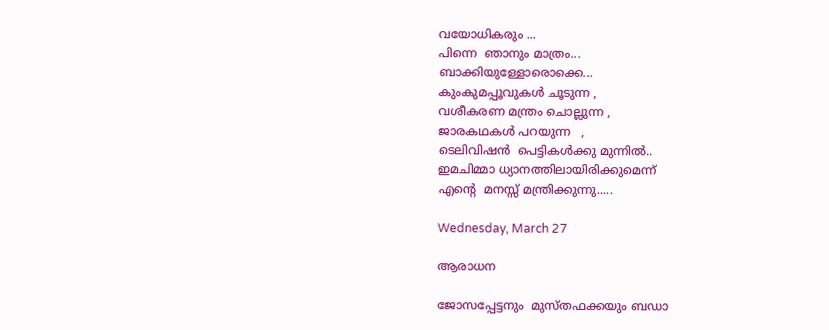വയോധികരും ...
പിന്നെ  ഞാനും മാത്രം...
ബാക്കിയുള്ളോരൊക്കെ...
കുംകുമപ്പൂവുകള്‍ ചൂടുന്ന ,
വശീകരണ മന്ത്രം ചൊല്ലുന്ന ,
ജാരകഥകള്‍ പറയുന്ന   ,
ടെലിവിഷന്‍  പെട്ടികള്‍ക്കു മുന്നില്‍..
ഇമചിമ്മാ ധ്യാനത്തിലായിരിക്കുമെന്ന്‌
എന്റെ  മനസ്സ് മന്ത്രിക്കുന്നു.....

Wednesday, March 27

ആരാധന

ജോസപ്പേട്ടനും  മുസ്തഫക്കയും ബഡാ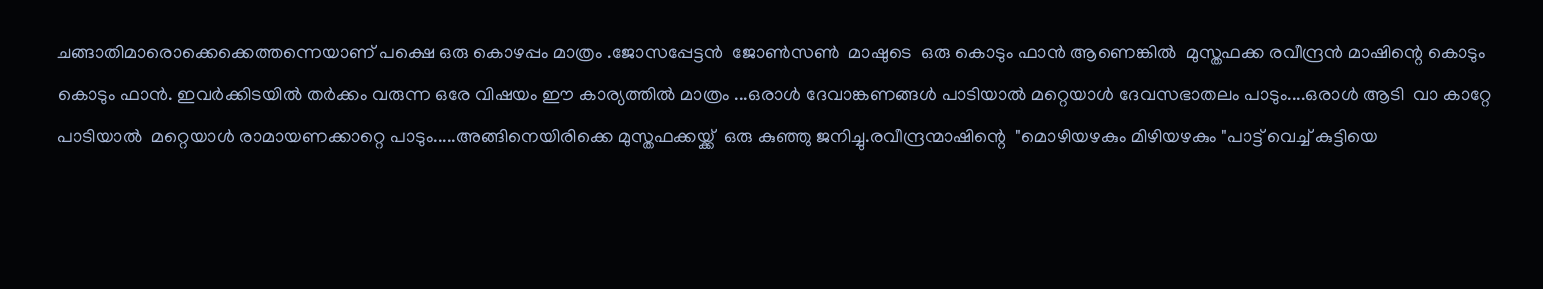ചങ്ങാതിമാരൊക്കെക്കെത്തന്നെയാണ് പക്ഷെ ഒരു കൊഴപ്പം മാത്രം .ജോസപ്പേട്ടന്‍  ജോണ്‍സണ്‍  മാഷുടെ  ഒരു കൊടും ഫാന്‍ ആണെങ്കില്‍  മുസ്തഫക്ക രവീന്ദ്രന്‍ മാഷിന്റെ കൊടും കൊടും ഫാന്‍. ഇവര്‍ക്കിടയില്‍ തര്‍ക്കം വരുന്ന ഒരേ വിഷയം ഈ കാര്യത്തില്‍ മാത്രം ...ഒരാള്‍ ദേവാങ്കണങ്ങള്‍ പാടിയാല്‍ മറ്റെയാള്‍ ദേവസഭാതലം പാടും....ഒരാള്‍ ആടി  വാ കാറ്റേ പാടിയാല്‍  മറ്റെയാള്‍ രാമായണക്കാറ്റെ പാടും.....അങ്ങിനെയിരിക്കെ മുസ്തഫക്കയ്ക്ക്  ഒരു കുഞ്ഞു ജനിച്ചു.രവീന്ദ്രന്മാഷിന്റെ  "മൊഴിയഴകും മിഴിയഴകും "പാട്ട് വെച്ച് കുട്ടിയെ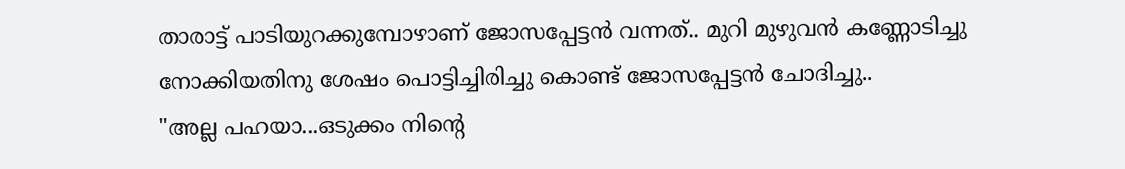താരാട്ട് പാടിയുറക്കുമ്പോഴാണ് ജോസപ്പേട്ടന്‍ വന്നത്.. മുറി മുഴുവന്‍ കണ്ണോടിച്ചു നോക്കിയതിനു ശേഷം പൊട്ടിച്ചിരിച്ചു കൊണ്ട് ജോസപ്പേട്ടന്‍ ചോദിച്ചു..
"അല്ല പഹയാ...ഒടുക്കം നിന്റെ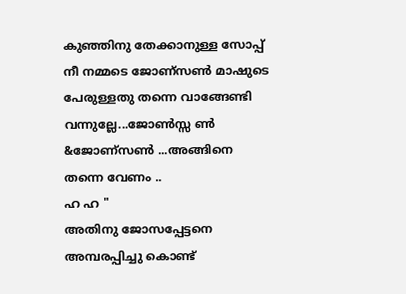കുഞ്ഞിനു തേക്കാനുള്ള സോപ്പ് നീ നമ്മടെ ജോണ്സണ്‍ മാഷുടെ പേരുള്ളതു തന്നെ വാങ്ങേണ്ടി വന്നുല്ലേ...ജോണ്‍സ്സ ണ്‍ &ജോണ്സണ്‍ ...അങ്ങിനെ തന്നെ വേണം ..
ഹ ഹ "
അതിനു ജോസപ്പേട്ടനെ അമ്പരപ്പിച്ചു കൊണ്ട്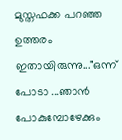മുസ്തഫക്ക പറഞ്ഞ ഉത്തരം ഇതായിരുന്നു..."ഒന്ന് പോടാ ...ഞാന്‍ പോകുമ്പോഴേക്കും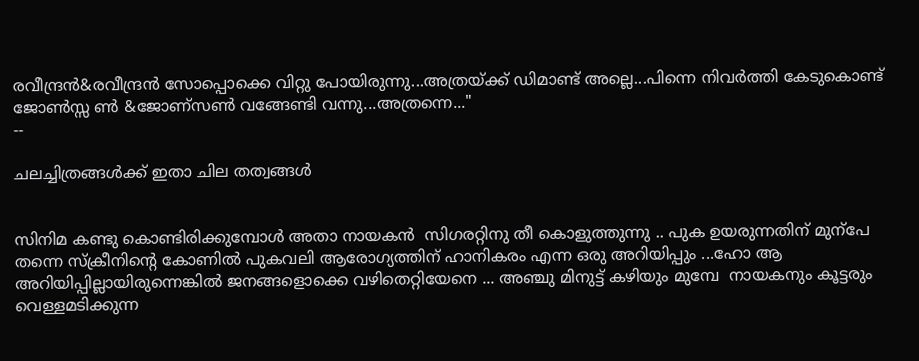രവീന്ദ്രന്‍&രവീന്ദ്രന്‍ സോപ്പൊക്കെ വിറ്റു പോയിരുന്നു...അത്രയ്ക്ക് ഡിമാണ്ട് അല്ലെ...പിന്നെ നിവര്‍ത്തി കേടുകൊണ്ട് ജോണ്‍സ്സ ണ്‍ &ജോണ്സണ്‍ വങ്ങേണ്ടി വന്നു...അത്രന്നെ..."
--

ചലച്ചിത്രങ്ങള്‍ക്ക് ഇതാ ചില തത്വങ്ങള്‍


സിനിമ കണ്ടു കൊണ്ടിരിക്കുമ്പോള്‍ അതാ നായകന്‍  സിഗരറ്റിനു തീ കൊളുത്തുന്നു .. പുക ഉയരുന്നതിന് മുന്പേ തന്നെ സ്ക്രീനിന്റെ കോണില്‍ പുകവലി ആരോഗ്യത്തിന് ഹാനികരം എന്ന ഒരു അറിയിപ്പും ...ഹോ ആ അറിയിപ്പില്ലായിരുന്നെങ്കില്‍ ജനങ്ങളൊക്കെ വഴിതെറ്റിയേനെ ... അഞ്ചു മിനുട്ട് കഴിയും മുമ്പേ  നായകനും കൂട്ടരും വെള്ളമടിക്കുന്ന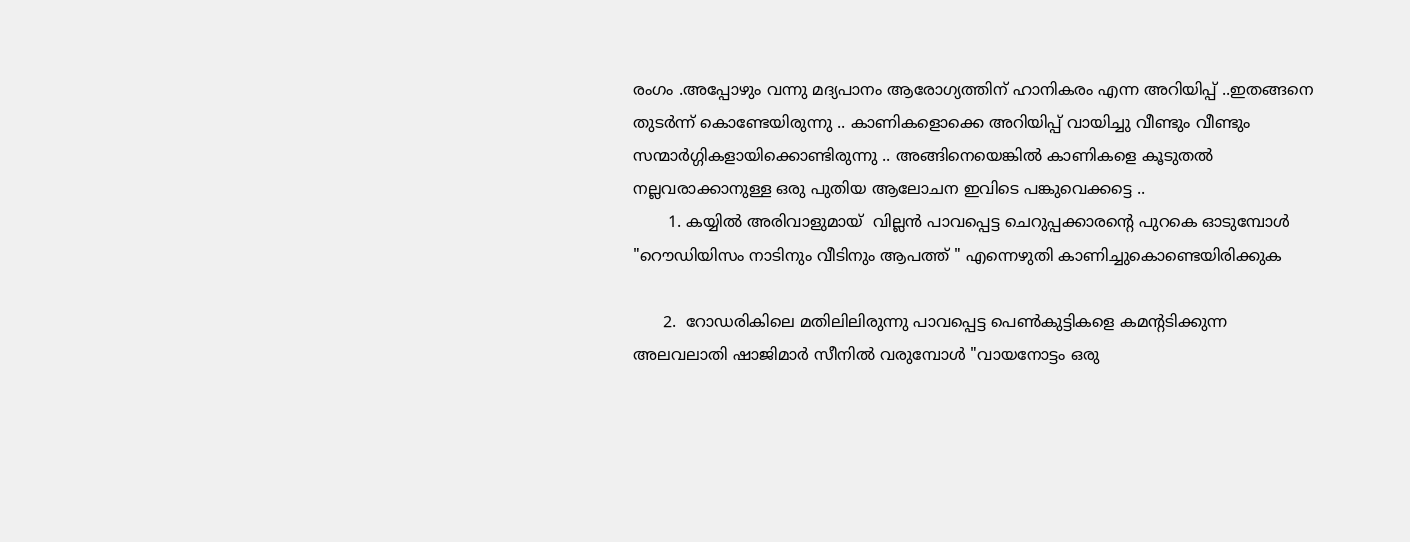രംഗം .അപ്പോഴും വന്നു മദ്യപാനം ആരോഗ്യത്തിന് ഹാനികരം എന്ന അറിയിപ്പ് ..ഇതങ്ങനെ തുടര്‍ന്ന് കൊണ്ടേയിരുന്നു .. കാണികളൊക്കെ അറിയിപ്പ് വായിച്ചു വീണ്ടും വീണ്ടും സന്മാര്‍ഗ്ഗികളായിക്കൊണ്ടിരുന്നു .. അങ്ങിനെയെങ്കില്‍ കാണികളെ കൂടുതല്‍ നല്ലവരാക്കാനുള്ള ഒരു പുതിയ ആലോചന ഇവിടെ പങ്കുവെക്കട്ടെ ..
       1. കയ്യില്‍ അരിവാളുമായ്  വില്ലന്‍ പാവപ്പെട്ട ചെറുപ്പക്കാരന്റെ പുറകെ ഓടുമ്പോള്‍ "റൌഡിയിസം നാടിനും വീടിനും ആപത്ത് " എന്നെഴുതി കാണിച്ചുകൊണ്ടെയിരിക്കുക

      2.  റോഡരികിലെ മതിലിലിരുന്നു പാവപ്പെട്ട പെണ്‍കുട്ടികളെ കമന്റടിക്കുന്ന അലവലാതി ഷാജിമാര്‍ സീനില്‍ വരുമ്പോള്‍ "വായനോട്ടം ഒരു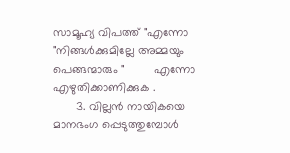സാമൂഹ്യ വിപത്ത് "എന്നോ "നിങ്ങള്‍ക്കുമില്ലേ അമ്മയും പെങ്ങന്മാരും "         എന്നോ    എഴുതിക്കാണിക്കുക .
       3. വില്ലന്‍ നായികയെ മാനഭംഗ പ്പെടുത്തുമ്പോള്‍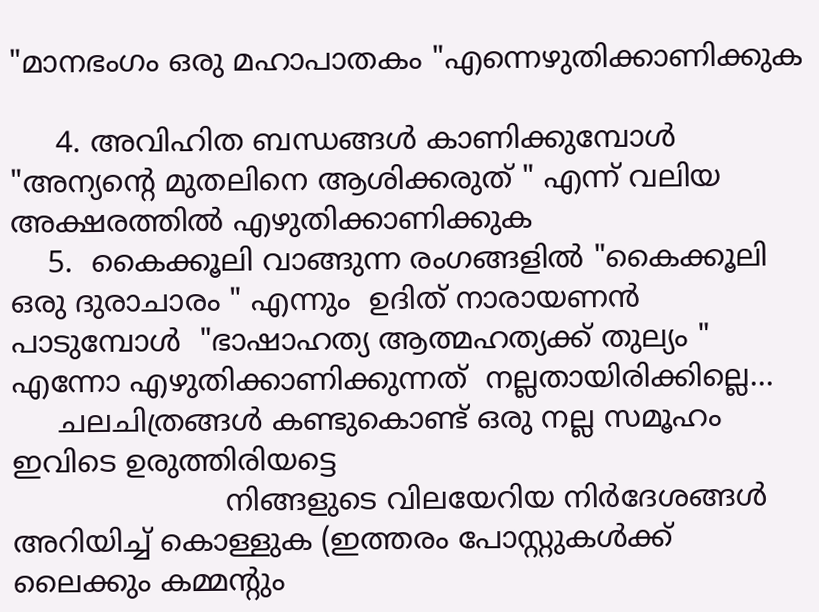"മാനഭംഗം ഒരു മഹാപാതകം "എന്നെഴുതിക്കാണിക്കുക

     4. അവിഹിത ബന്ധങ്ങള്‍ കാണിക്കുമ്പോള്‍ "അന്യന്റെ മുതലിനെ ആശിക്കരുത് " എന്ന് വലിയ അക്ഷരത്തില്‍ എഴുതിക്കാണിക്കുക
    5.  കൈക്കൂലി വാങ്ങുന്ന രംഗങ്ങളില്‍ "കൈക്കൂലി ഒരു ദുരാചാരം " എന്നും  ഉദിത് നാരായണന്‍ പാടുമ്പോള്‍  "ഭാഷാഹത്യ ആത്മഹത്യക്ക് തുല്യം " എന്നോ എഴുതിക്കാണിക്കുന്നത്  നല്ലതായിരിക്കില്ലെ...
     ചലചിത്രങ്ങള്‍ കണ്ടുകൊണ്ട് ഒരു നല്ല സമൂഹം ഇവിടെ ഉരുത്തിരിയട്ടെ
                       നിങ്ങളുടെ വിലയേറിയ നിര്‍ദേശങ്ങള്‍ അറിയിച്ച് കൊള്ളുക (ഇത്തരം പോസ്റ്റുകള്‍ക്ക്‌  ലൈക്കും കമ്മന്റും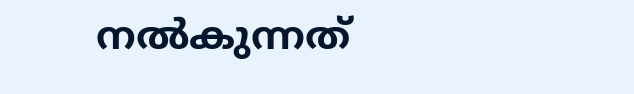നല്‍കുന്നത്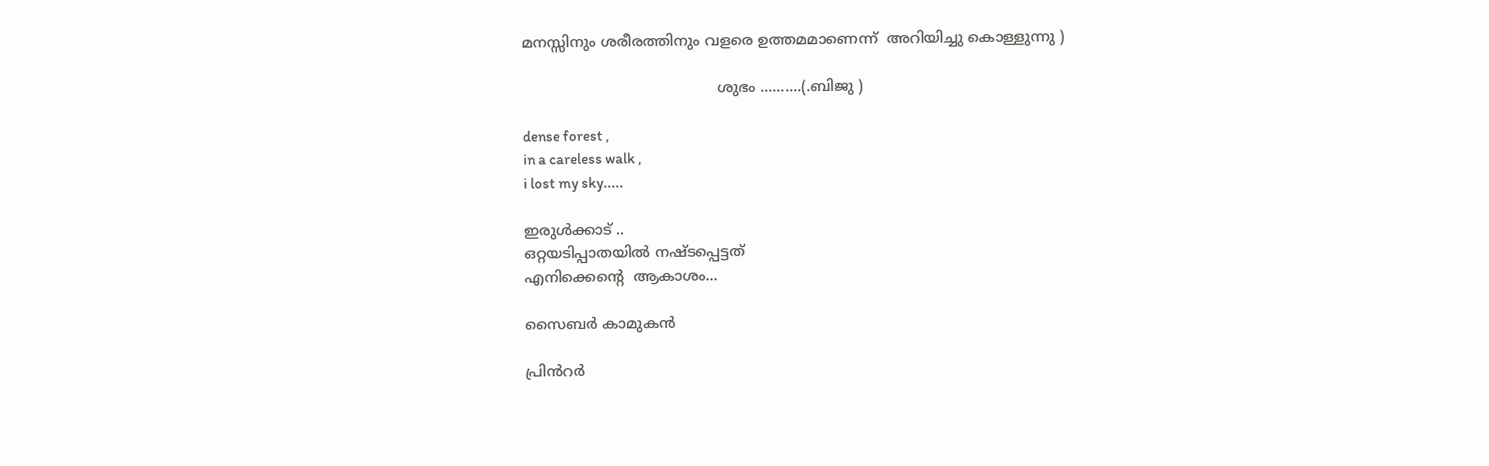മനസ്സിനും ശരീരത്തിനും വളരെ ഉത്തമമാണെന്ന്  അറിയിച്ചു കൊള്ളുന്നു )

                                          ശുഭം ..........(.ബിജു )

dense forest ,
in a careless walk ,
i lost my sky.....

ഇരുള്‍ക്കാട് ..
ഒറ്റയടിപ്പാതയില്‍ നഷ്ടപ്പെട്ടത്
എനിക്കെന്‍റെ  ആകാശം...

സൈബർ കാമുകൻ

പ്രിൻറർ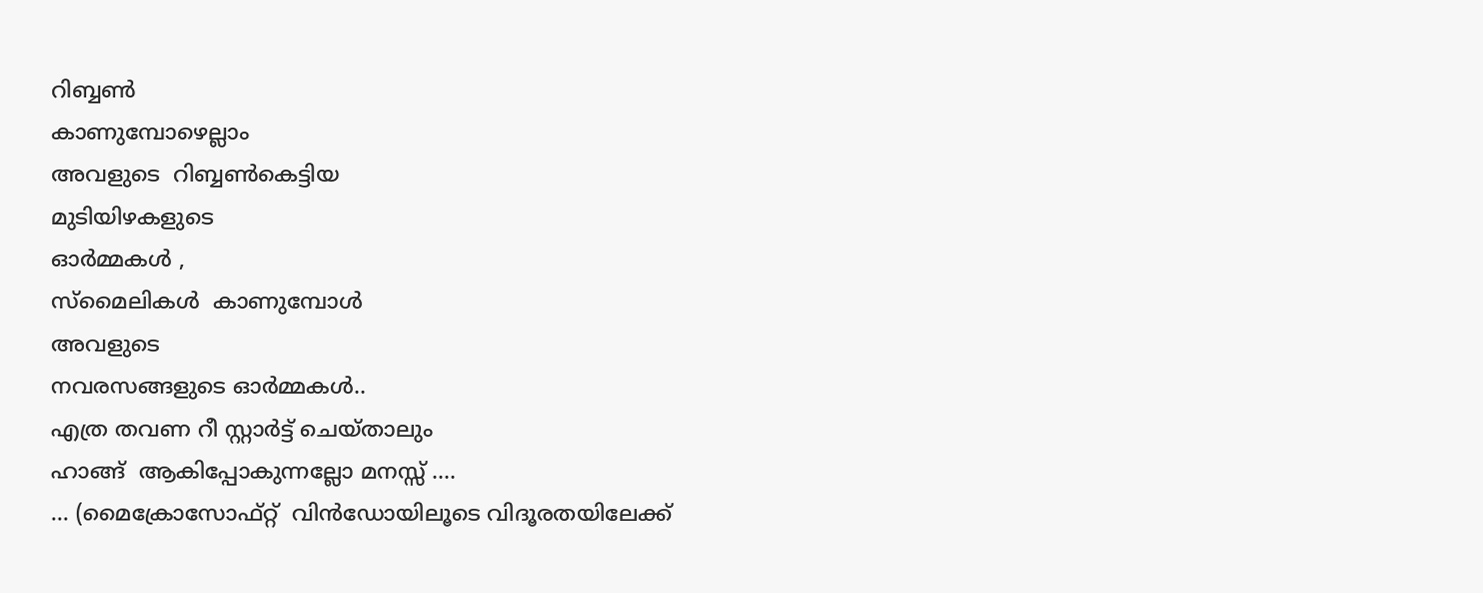റിബ്ബണ്‍
കാണുമ്പോഴെല്ലാം
അവളുടെ  റിബ്ബണ്‍കെട്ടിയ
മുടിയിഴകളുടെ
ഓർമ്മകൾ ,
സ്മൈലികൾ  കാണുമ്പോൾ
അവളുടെ
നവരസങ്ങളുടെ ഓർമ്മകൾ..
എത്ര തവണ റീ സ്റ്റാർട്ട് ചെയ്താലും
ഹാങ്ങ്‌  ആകിപ്പോകുന്നല്ലോ മനസ്സ് ....
... (മൈക്രോസോഫ്റ്റ്  വിൻഡോയിലൂടെ വിദൂരതയിലേക്ക്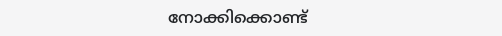നോക്കിക്കൊണ്ട്‌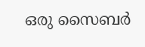ഒരു സൈബർ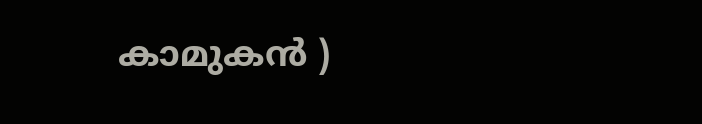കാമുകൻ )